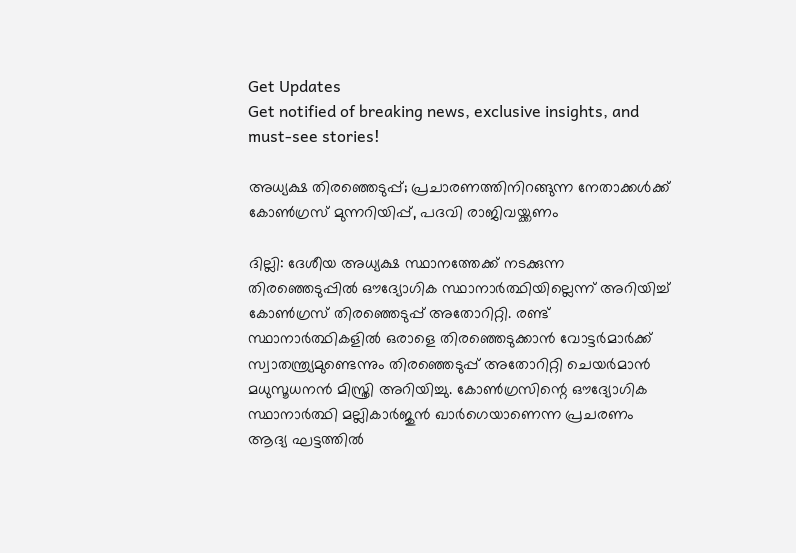Get Updates
Get notified of breaking news, exclusive insights, and must-see stories!

അധ്യക്ഷ തിരഞ്ഞെടുപ്പ്; പ്രചാരണത്തിനിറങ്ങുന്ന നേതാക്കൾക്ക് കോൺഗ്രസ് മുന്നറിയിപ്പ്, പദവി രാജിവയ്ക്കണം

ദില്ലി: ദേശീയ അധ്യക്ഷ സ്ഥാനത്തേക്ക് നടക്കുന്ന തിരഞ്ഞെടുപ്പില്‍ ഔദ്യോഗിക സ്ഥാനാര്‍ത്ഥിയില്ലെന്ന് അറിയിച്ച് കോണ്‍ഗ്രസ് തിരഞ്ഞെടുപ്പ് അതോറിറ്റി. രണ്ട് സ്ഥാനാര്‍ത്ഥികളില്‍ ഒരാളെ തിരഞ്ഞെടുക്കാന്‍ വോട്ടര്‍മാര്‍ക്ക് സ്വാതന്ത്ര്യമുണ്ടെന്നും തിരഞ്ഞെടുപ്പ് അതോറിറ്റി ചെയര്‍മാന്‍ മധുസൂധനന്‍ മിസ്ത്രി അറിയിച്ചു. കോണ്‍ഗ്രസിന്റെ ഔദ്യോഗിക സ്ഥാനാര്‍ത്ഥി മല്ലികാര്‍ജുന്‍ ഖാര്‍ഗെയാണെന്ന പ്രചരണം ആദ്യ ഘട്ടത്തില്‍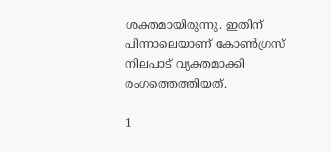ശക്തമായിരുന്നു. ഇതിന് പിന്നാലെയാണ് കോണ്‍ഗ്രസ് നിലപാട് വ്യക്തമാക്കി രംഗത്തെത്തിയത്.

1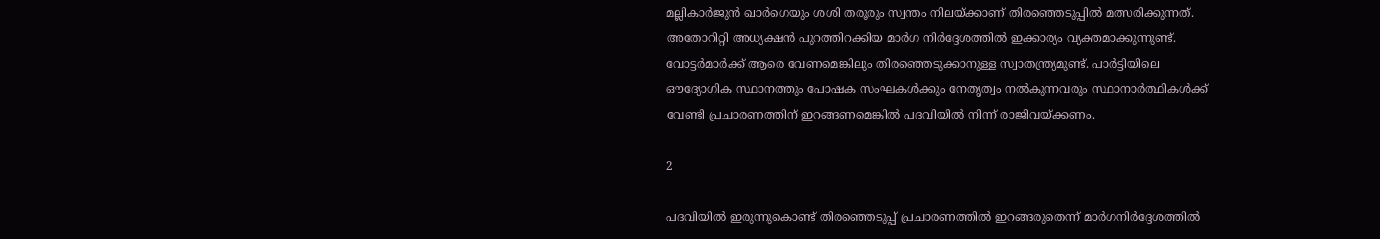മല്ലികാര്‍ജുന്‍ ഖാര്‍ഗെയും ശശി തരൂരും സ്വന്തം നിലയ്ക്കാണ് തിരഞ്ഞെടുപ്പില്‍ മത്സരിക്കുന്നത്. അതോറിറ്റി അധ്യക്ഷന്‍ പുറത്തിറക്കിയ മാര്‍ഗ നിര്‍ദ്ദേശത്തില്‍ ഇക്കാര്യം വ്യക്തമാക്കുന്നുണ്ട്. വോട്ടര്‍മാര്‍ക്ക് ആരെ വേണമെങ്കിലും തിരഞ്ഞെടുക്കാനുള്ള സ്വാതന്ത്ര്യമുണ്ട്. പാര്‍ട്ടിയിലെ ഔദ്യോഗിക സ്ഥാനത്തും പോഷക സംഘകള്‍ക്കും നേതൃത്വം നല്‍കുന്നവരും സ്ഥാനാര്‍ത്ഥികള്‍ക്ക് വേണ്ടി പ്രചാരണത്തിന് ഇറങ്ങണമെങ്കില്‍ പദവിയില്‍ നിന്ന് രാജിവയ്ക്കണം.

2

പദവിയില്‍ ഇരുന്നുകൊണ്ട് തിരഞ്ഞെടുപ്പ് പ്രചാരണത്തില്‍ ഇറങ്ങരുതെന്ന് മാര്‍ഗനിര്‍ദ്ദേശത്തില്‍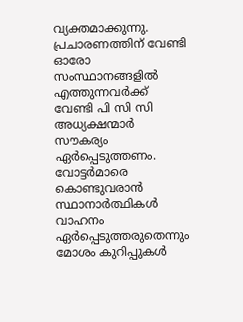വ്യക്തമാക്കുന്നു. പ്രചാരണത്തിന് വേണ്ടി ഓരോ സംസ്ഥാനങ്ങളില്‍ എത്തുന്നവര്‍ക്ക് വേണ്ടി പി സി സി അധ്യക്ഷന്മാര്‍ സൗകര്യം ഏര്‍പ്പെടുത്തണം. വോട്ടര്‍മാരെ കൊണ്ടുവരാന്‍ സ്ഥാനാര്‍ത്ഥികള്‍ വാഹനം ഏര്‍പ്പെടുത്തരുതെന്നും മോശം കുറിപ്പുകള്‍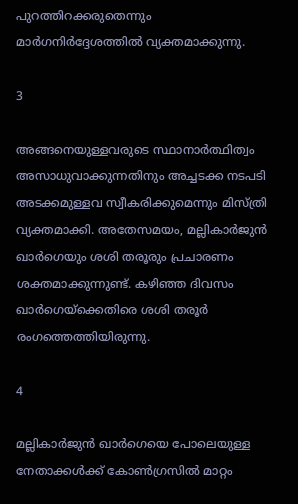പുറത്തിറക്കരുതെന്നും മാര്‍ഗനിര്‍ദ്ദേശത്തില്‍ വ്യക്തമാക്കുന്നു.

3

അങ്ങനെയുള്ളവരുടെ സ്ഥാനാര്‍ത്ഥിത്വം അസാധുവാക്കുന്നതിനും അച്ചടക്ക നടപടി അടക്കമുള്ളവ സ്വീകരിക്കുമെന്നും മിസ്ത്രി വ്യക്തമാക്കി. അതേസമയം, മല്ലികാര്‍ജുന്‍ ഖാര്‍ഗെയും ശശി തരൂരും പ്രചാരണം ശക്തമാക്കുന്നുണ്ട്. കഴിഞ്ഞ ദിവസം ഖാര്‍ഗെയ്‌ക്കെതിരെ ശശി തരൂര്‍ രംഗത്തെത്തിയിരുന്നു.

4

മല്ലികാര്‍ജുന്‍ ഖാര്‍ഗെയെ പോലെയുള്ള നേതാക്കള്‍ക്ക് കോണ്‍ഗ്രസില്‍ മാറ്റം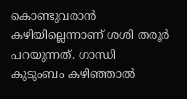കൊണ്ടുവരാന്‍ കഴിയില്ലെന്നാണ് ശശി തരൂര്‍ പറയുന്നത്. ഗാന്ധി കുടുംബം കഴിഞ്ഞാല്‍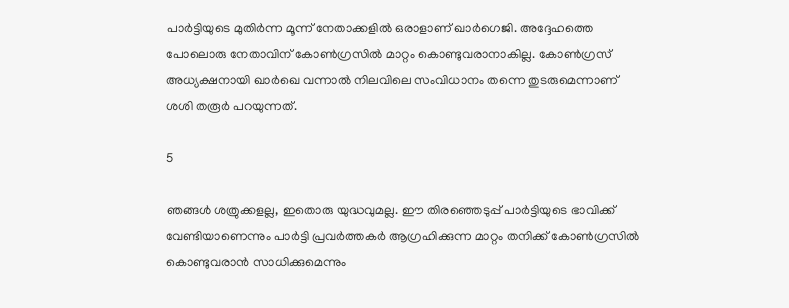പാര്‍ട്ടിയുടെ മുതിര്‍ന്ന മൂന്ന് നേതാക്കളില്‍ ഒരാളാണ് ഖാര്‍ഗെജി. അദ്ദേഹത്തെ പോലൊരു നേതാവിന് കോണ്‍ഗ്രസില്‍ മാറ്റം കൊണ്ടുവരാനാകില്ല. കോണ്‍ഗ്രസ് അധ്യക്ഷനായി ഖാര്‍ഖെ വന്നാല്‍ നിലവിലെ സംവിധാനം തന്നെ തുടരുമെന്നാണ് ശശി തരൂര്‍ പറയുന്നത്.

5

ഞങ്ങള്‍ ശത്രുക്കളല്ല, ഇതൊരു യുദ്ധവുമല്ല. ഈ തിരഞ്ഞെടുപ്പ് പാര്‍ട്ടിയുടെ ഭാവിക്ക് വേണ്ടിയാണെന്നും പാര്‍ട്ടി പ്രവര്‍ത്തകര്‍ ആഗ്രഹിക്കുന്ന മാറ്റം തനിക്ക് കോണ്‍ഗ്രസില്‍ കൊണ്ടുവരാന്‍ സാധിക്കുമെന്നും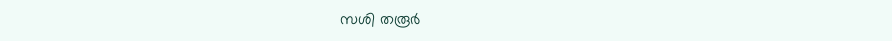സശി തരൂര്‍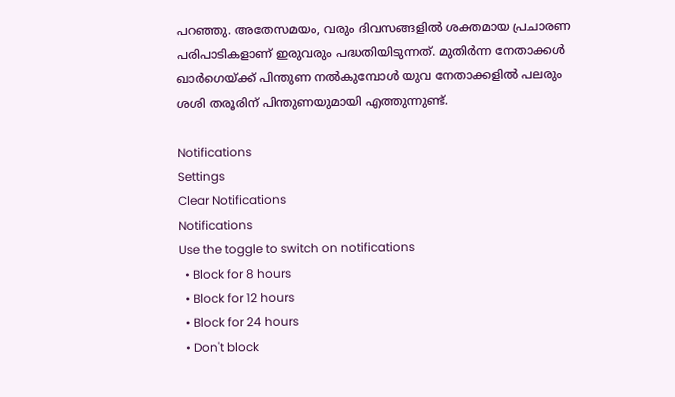പറഞ്ഞു. അതേസമയം, വരും ദിവസങ്ങളില്‍ ശക്തമായ പ്രചാരണ പരിപാടികളാണ് ഇരുവരും പദ്ധതിയിടുന്നത്. മുതിര്‍ന്ന നേതാക്കള്‍ ഖാര്‍ഗെയ്ക്ക് പിന്തുണ നല്‍കുമ്പോള്‍ യുവ നേതാക്കളില്‍ പലരും ശശി തരൂരിന് പിന്തുണയുമായി എത്തുന്നുണ്ട്.

Notifications
Settings
Clear Notifications
Notifications
Use the toggle to switch on notifications
  • Block for 8 hours
  • Block for 12 hours
  • Block for 24 hours
  • Don't block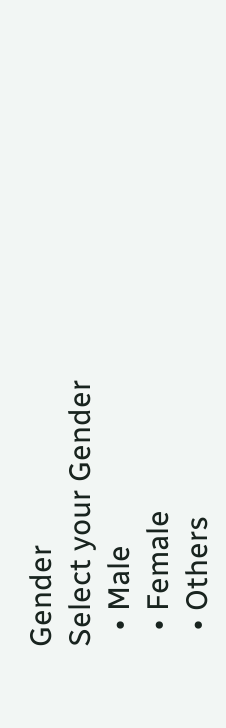Gender
Select your Gender
  • Male
  • Female
  • Others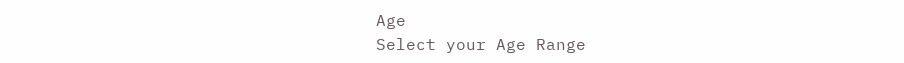Age
Select your Age Range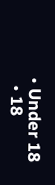• Under 18
  • 18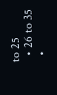to 25
  • 26 to 35
  •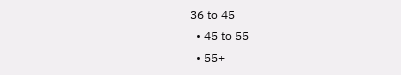36 to 45
  • 45 to 55
  • 55+